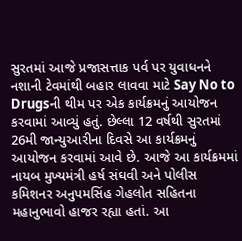સુરતમાં આજે પ્રજાસત્તાક પર્વ પર યુવાધનને નશાની ટેવમાંથી બહાર લાવવા માટે Say No to Drugsની થીમ પર એક કાર્યક્રમનું આયોજન કરવામાં આવ્યું હતું. છેલ્લા 12 વર્ષથી સુરતમાં 26મી જાન્યુઆરીના દિવસે આ કાર્યક્રમનું આયોજન કરવામાં આવે છે. આજે આ કાર્યક્રમમાં નાયબ મુખ્યમંત્રી હર્ષ સંઘવી અને પોલીસ કમિશનર અનુપમસિંહ ગેહલોત સહિતના મહાનુભાવો હાજર રહ્યા હતાં. આ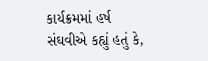કાર્યક્રમમાં હર્ષ સંઘવીએ કહ્યું હતું કે,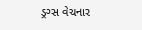ડ્રગ્સ વેચનાર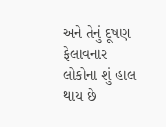અને તેનું દૂષણ ફેલાવનાર લોકોના શું હાલ થાય છે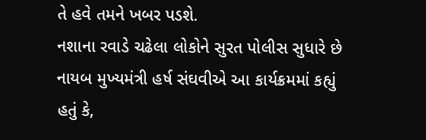તે હવે તમને ખબર પડશે.
નશાના રવાડે ચઢેલા લોકોને સુરત પોલીસ સુધારે છે
નાયબ મુખ્યમંત્રી હર્ષ સંઘવીએ આ કાર્યક્રમમાં કહ્યું હતું કે,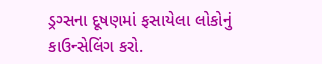ડ્રગ્સના દૂષણમાં ફસાયેલા લોકોનું કાઉન્સેલિંગ કરો.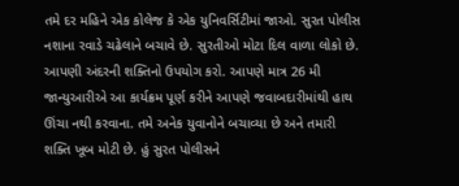તમે દર મહિને એક કોલેજ કે એક યુનિવર્સિટીમાં જાઓ. સુરત પોલીસ નશાના રવાડે ચઢેલાને બચાવે છે. સુરતીઓ મોટા દિલ વાળા લોકો છે. આપણી અંદરની શક્તિનો ઉપયોગ કરો. આપણે માત્ર 26 મી જાન્યુઆરીએ આ કાર્યક્રમ પૂર્ણ કરીને આપણે જવાબદારીમાંથી હાથ ઊંચા નથી કરવાના. તમે અનેક યુવાનોને બચાવ્યા છે અને તમારી શક્તિ ખૂબ મોટી છે. હું સુરત પોલીસને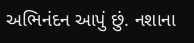અભિનંદન આપું છું. નશાના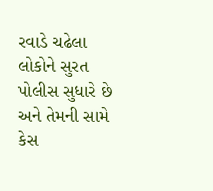રવાડે ચઢેલા લોકોને સુરત પોલીસ સુધારે છે અને તેમની સામે કેસ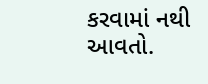કરવામાં નથી આવતો.